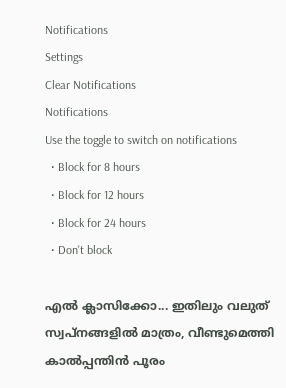Notifications
Settings
Clear Notifications
Notifications
Use the toggle to switch on notifications
  • Block for 8 hours
  • Block for 12 hours
  • Block for 24 hours
  • Don't block

എല്‍ ക്ലാസിക്കോ... ഇതിലും വലുത് സ്വപ്‌നങ്ങളില്‍ മാത്രം, വീണ്ടുമെത്തി കാല്‍പ്പന്തിന്‍ പൂരം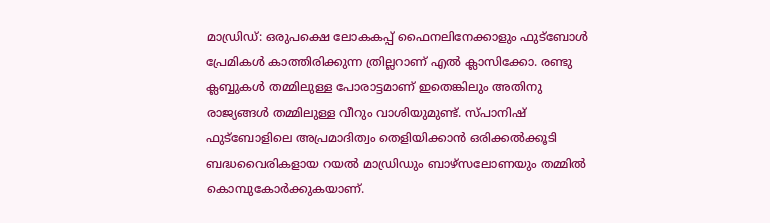മാഡ്രിഡ്: ഒരുപക്ഷെ ലോകകപ്പ് ഫൈനലിനേക്കാളും ഫുട്‌ബോള്‍ പ്രേമികള്‍ കാത്തിരിക്കുന്ന ത്രില്ലറാണ് എല്‍ ക്ലാസിക്കോ. രണ്ടു ക്ലബ്ബുകള്‍ തമ്മിലുള്ള പോരാട്ടമാണ് ഇതെങ്കിലും അതിനു രാജ്യങ്ങള്‍ തമ്മിലുള്ള വീറും വാശിയുമുണ്ട്. സ്പാനിഷ് ഫുട്‌ബോളിലെ അപ്രമാദിത്വം തെളിയിക്കാന്‍ ഒരിക്കല്‍ക്കൂടി ബദ്ധവൈരികളായ റയല്‍ മാഡ്രിഡും ബാഴ്‌സലോണയും തമ്മില്‍ കൊമ്പുകോര്‍ക്കുകയാണ്.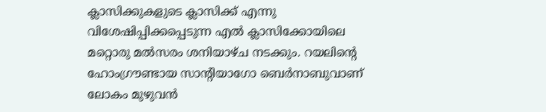ക്ലാസിക്കുകളുടെ ക്ലാസിക്ക് എന്നു വിശേഷിപ്പിക്കപ്പെടുന്ന എല്‍ ക്ലാസിക്കോയിലെ മറ്റൊരു മല്‍സരം ശനിയാഴ്ച നടക്കും. റയലിന്റെ ഹോംഗ്രൗണ്ടായ സാന്റിയാഗോ ബെര്‍നാബുവാണ് ലോകം മുഴുവന്‍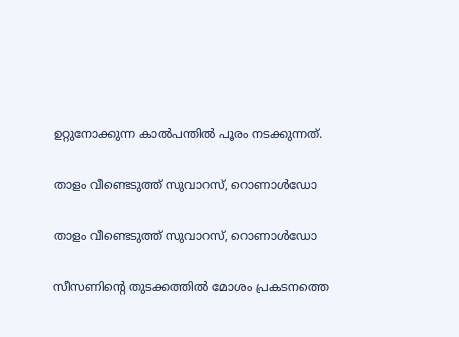ഉറ്റുനോക്കുന്ന കാല്‍പന്തില്‍ പൂരം നടക്കുന്നത്.

താളം വീണ്ടെടുത്ത് സുവാറസ്, റൊണാള്‍‍ഡോ

താളം വീണ്ടെടുത്ത് സുവാറസ്, റൊണാള്‍‍ഡോ

സീസണിന്റെ തുടക്കത്തില്‍ മോശം പ്രകടനത്തെ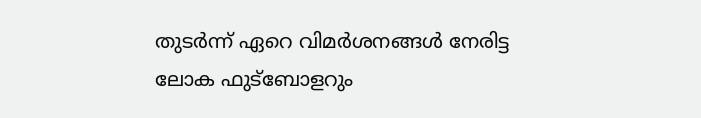തുടര്‍ന്ന് ഏറെ വിമര്‍ശനങ്ങള്‍ നേരിട്ട ലോക ഫുട്‌ബോളറും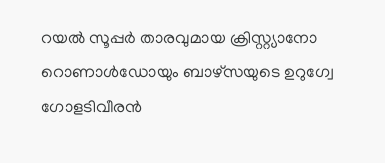റയല്‍ സൂപ്പര്‍ താരവുമായ ക്രിസ്റ്റ്യാനോ റൊണാള്‍ഡോയും ബാഴ്‌സയുടെ ഉറുഗ്വേ ഗോളടിവീരന്‍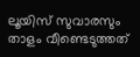ലൂയിസ് സുവാരസും താളം വീണ്ടെടുത്തത്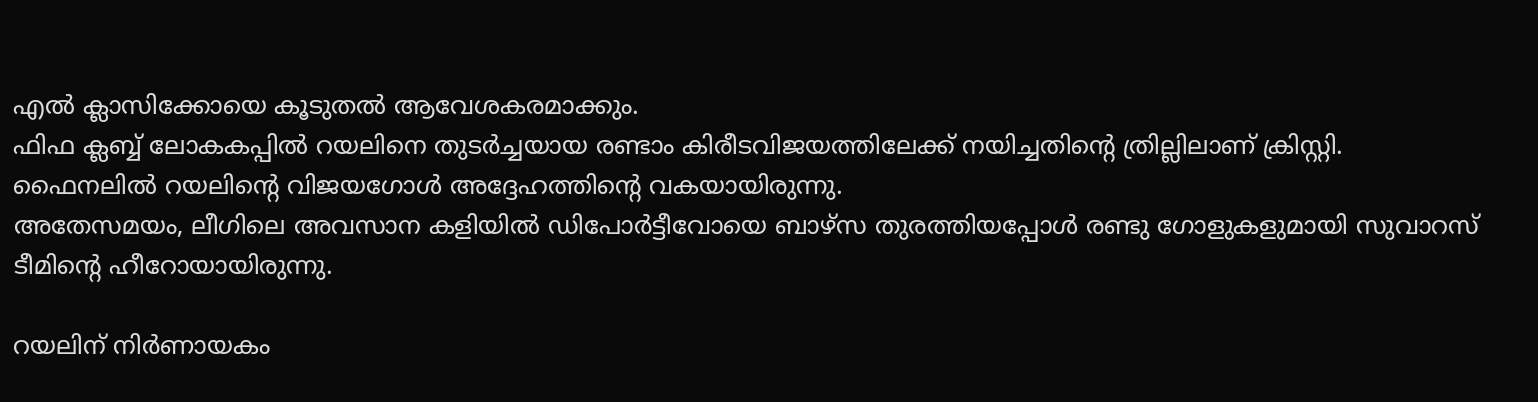എല്‍ ക്ലാസിക്കോയെ കൂടുതല്‍ ആവേശകരമാക്കും.
ഫിഫ ക്ലബ്ബ് ലോകകപ്പില്‍ റയലിനെ തുടര്‍ച്ചയായ രണ്ടാം കിരീടവിജയത്തിലേക്ക് നയിച്ചതിന്റെ ത്രില്ലിലാണ് ക്രിസ്റ്റി. ഫൈനലില്‍ റയലിന്റെ വിജയഗോള്‍ അദ്ദേഹത്തിന്റെ വകയായിരുന്നു.
അതേസമയം, ലീഗിലെ അവസാന കളിയില്‍ ഡിപോര്‍ട്ടീവോയെ ബാഴ്‌സ തുരത്തിയപ്പോള്‍ രണ്ടു ഗോളുകളുമായി സുവാറസ് ടീമിന്റെ ഹീറോയായിരുന്നു.

റയലിന് നിര്‍ണായകം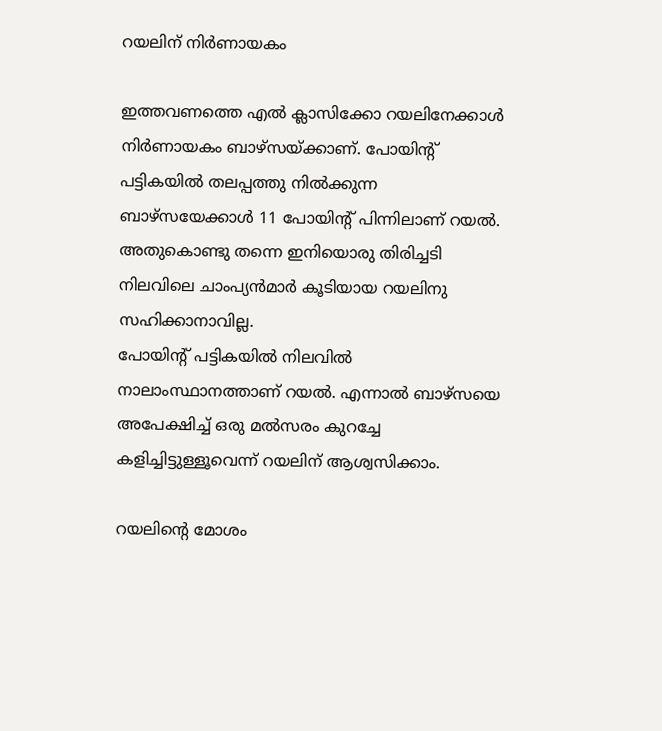റയലിന് നിര്‍ണായകം

ഇത്തവണത്തെ എല്‍ ക്ലാസിക്കോ റയലിനേക്കാള്‍ നിര്‍ണായകം ബാഴ്‌സയ്ക്കാണ്. പോയിന്റ് പട്ടികയില്‍ തലപ്പത്തു നില്‍ക്കുന്ന ബാഴ്‌സയേക്കാള്‍ 11 പോയിന്റ് പിന്നിലാണ് റയല്‍. അതുകൊണ്ടു തന്നെ ഇനിയൊരു തിരിച്ചടി നിലവിലെ ചാംപ്യന്‍മാര്‍ കൂടിയായ റയലിനു സഹിക്കാനാവില്ല.
പോയിന്റ് പട്ടികയില്‍ നിലവില്‍ നാലാംസ്ഥാനത്താണ് റയല്‍. എന്നാല്‍ ബാഴ്‌സയെ അപേക്ഷിച്ച് ഒരു മല്‍സരം കുറച്ചേ കളിച്ചിട്ടുള്ളൂവെന്ന് റയലിന് ആശ്വസിക്കാം.

റയലിന്റെ മോശം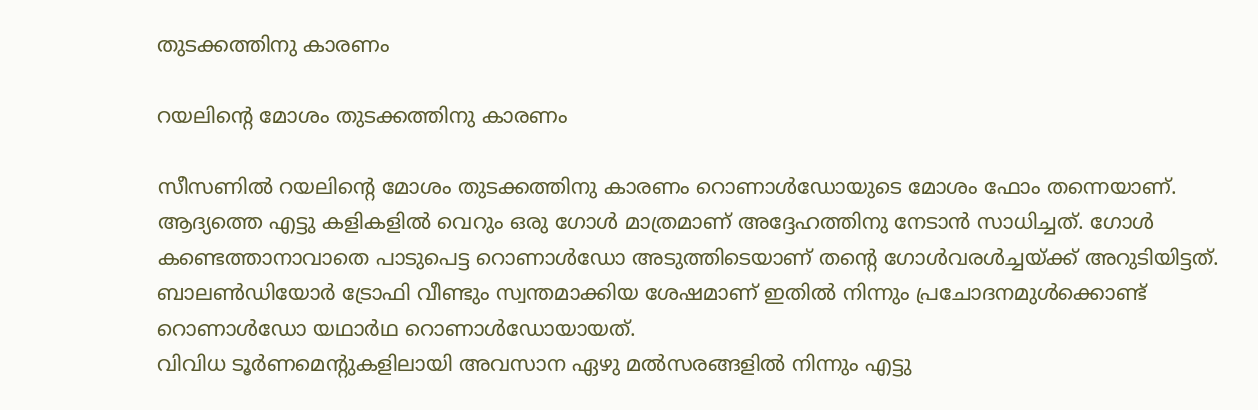തുടക്കത്തിനു കാരണം

റയലിന്റെ മോശം തുടക്കത്തിനു കാരണം

സീസണില്‍ റയലിന്റെ മോശം തുടക്കത്തിനു കാരണം റൊണാള്‍ഡോയുടെ മോശം ഫോം തന്നെയാണ്. ആദ്യത്തെ എട്ടു കളികളില്‍ വെറും ഒരു ഗോള്‍ മാത്രമാണ് അദ്ദേഹത്തിനു നേടാന്‍ സാധിച്ചത്. ഗോള്‍ കണ്ടെത്താനാവാതെ പാടുപെട്ട റൊണാള്‍ഡോ അടുത്തിടെയാണ് തന്റെ ഗോള്‍വരള്‍ച്ചയ്ക്ക് അറുടിയിട്ടത്. ബാലണ്‍ഡിയോര്‍ ട്രോഫി വീണ്ടും സ്വന്തമാക്കിയ ശേഷമാണ് ഇതില്‍ നിന്നും പ്രചോദനമുള്‍ക്കൊണ്ട് റൊണാള്‍ഡോ യഥാര്‍ഥ റൊണാള്‍ഡോയായത്.
വിവിധ ടൂര്‍ണമെന്റുകളിലായി അവസാന ഏഴു മല്‍സരങ്ങളില്‍ നിന്നും എട്ടു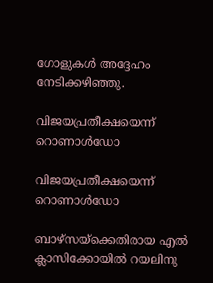ഗോളുകള്‍ അദ്ദേഹം നേടിക്കഴിഞ്ഞു.

വിജയപ്രതീക്ഷയെന്ന് റൊണാള്‍ഡോ

വിജയപ്രതീക്ഷയെന്ന് റൊണാള്‍ഡോ

ബാഴ്‌സയ്‌ക്കെതിരായ എല്‍ ക്ലാസിക്കോയില്‍ റയലിനു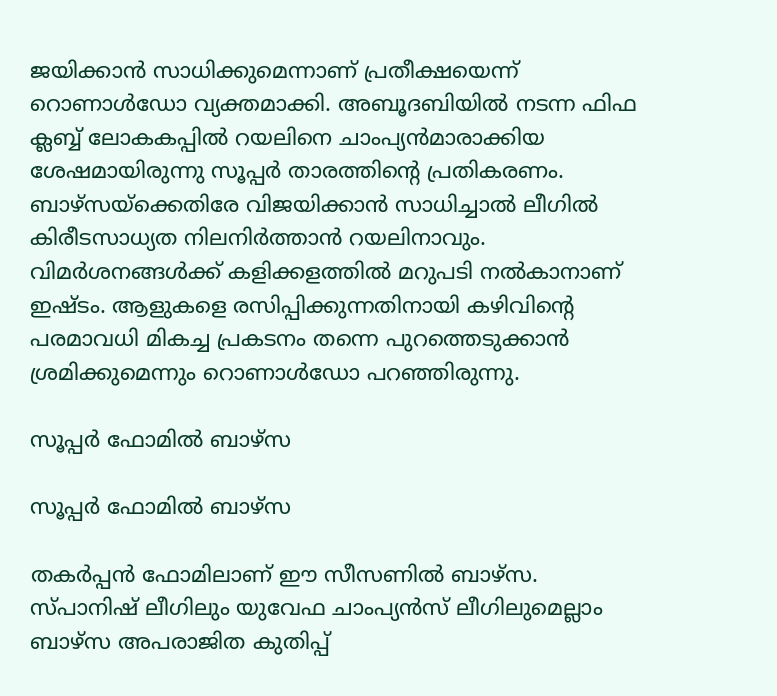ജയിക്കാന്‍ സാധിക്കുമെന്നാണ് പ്രതീക്ഷയെന്ന് റൊണാള്‍ഡോ വ്യക്തമാക്കി. അബൂദബിയില്‍ നടന്ന ഫിഫ ക്ലബ്ബ് ലോകകപ്പില്‍ റയലിനെ ചാംപ്യന്‍മാരാക്കിയ ശേഷമായിരുന്നു സൂപ്പര്‍ താരത്തിന്റെ പ്രതികരണം.
ബാഴ്‌സയ്‌ക്കെതിരേ വിജയിക്കാന്‍ സാധിച്ചാല്‍ ലീഗില്‍ കിരീടസാധ്യത നിലനിര്‍ത്താന്‍ റയലിനാവും. വിമര്‍ശനങ്ങള്‍ക്ക് കളിക്കളത്തില്‍ മറുപടി നല്‍കാനാണ് ഇഷ്ടം. ആളുകളെ രസിപ്പിക്കുന്നതിനായി കഴിവിന്റെ പരമാവധി മികച്ച പ്രകടനം തന്നെ പുറത്തെടുക്കാന്‍ ശ്രമിക്കുമെന്നും റൊണാള്‍ഡോ പറഞ്ഞിരുന്നു.

സൂപ്പര്‍ ഫോമില്‍ ബാഴ്‌സ

സൂപ്പര്‍ ഫോമില്‍ ബാഴ്‌സ

തകര്‍പ്പന്‍ ഫോമിലാണ് ഈ സീസണില്‍ ബാഴ്‌സ. സ്പാനിഷ് ലീഗിലും യുവേഫ ചാംപ്യന്‍സ് ലീഗിലുമെല്ലാം ബാഴ്‌സ അപരാജിത കുതിപ്പ്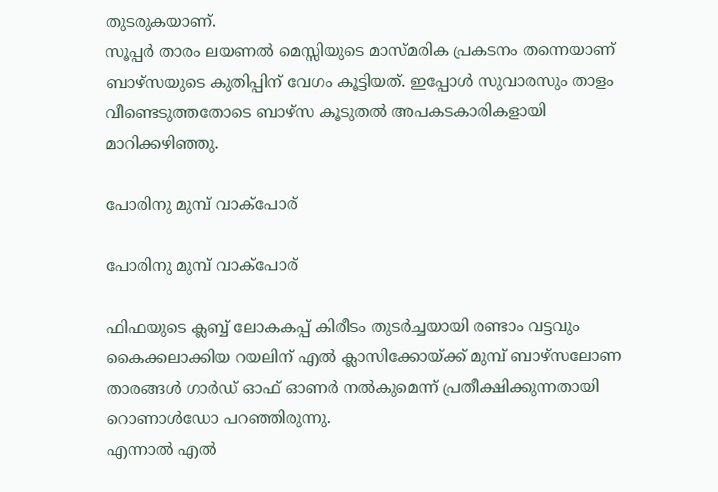തുടരുകയാണ്.
സൂപ്പര്‍ താരം ലയണല്‍ മെസ്സിയുടെ മാസ്മരിക പ്രകടനം തന്നെയാണ് ബാഴ്‌സയുടെ കുതിപ്പിന് വേഗം കൂട്ടിയത്. ഇപ്പോള്‍ സുവാരസും താളം വീണ്ടെടുത്തതോടെ ബാഴ്‌സ കൂടുതല്‍ അപകടകാരികളായി മാറിക്കഴിഞ്ഞു.

പോരിനു മുമ്പ് വാക്‌പോര്

പോരിനു മുമ്പ് വാക്‌പോര്

ഫിഫയുടെ ക്ലബ്ബ് ലോകകപ്പ് കിരീടം തുടര്‍ച്ചയായി രണ്ടാം വട്ടവും കൈക്കലാക്കിയ റയലിന് എല്‍ ക്ലാസിക്കോയ്ക്ക് മുമ്പ് ബാഴ്‌സലോണ താരങ്ങള്‍ ഗാര്‍ഡ് ഓഫ് ഓണര്‍ നല്‍കുമെന്ന് പ്രതീക്ഷിക്കുന്നതായി റൊണാള്‍ഡോ പറഞ്ഞിരുന്നു.
എന്നാല്‍ എല്‍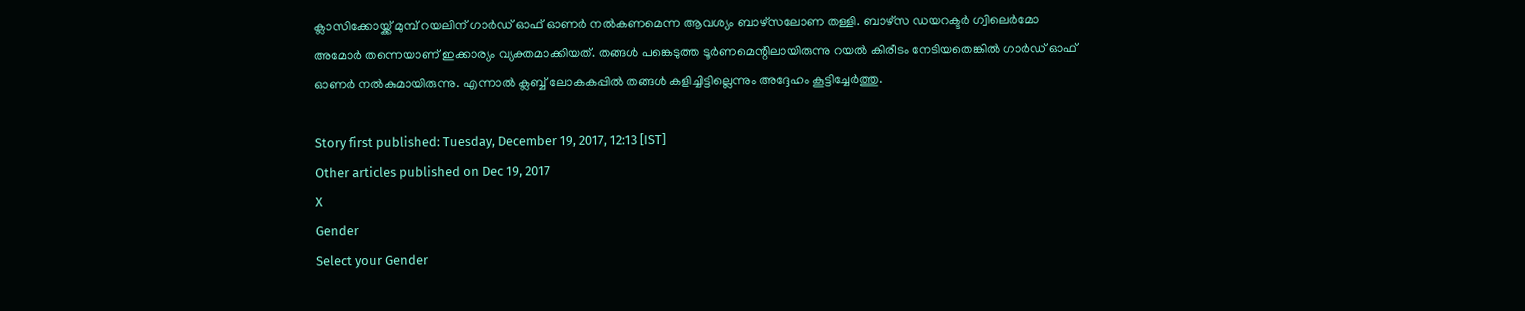ക്ലാസിക്കോയ്ക്ക് മുമ്പ് റയലിന് ഗാര്‍ഡ് ഓഫ് ഓണര്‍ നല്‍കണമെന്ന ആവശ്യം ബാഴ്‌സലോണ തള്ളി. ബാഴ്‌സ ഡയറക്ടര്‍ ഗ്വിലെര്‍മോ അമോര്‍ തന്നെയാണ് ഇക്കാര്യം വ്യക്തമാക്കിയത്. തങ്ങള്‍ പങ്കെടുത്ത ടൂര്‍ണമെന്റിലായിരുന്നു റയല്‍ കിരീടം നേടിയതെങ്കില്‍ ഗാര്‍ഡ് ഓഫ് ഓണര്‍ നല്‍കുമായിരുന്നു. എന്നാല്‍ ക്ലബ്ബ് ലോകകപ്പില്‍ തങ്ങള്‍ കളിച്ചിട്ടില്ലെന്നും അദ്ദേഹം കൂട്ടിച്ചേര്‍ത്തു.

Story first published: Tuesday, December 19, 2017, 12:13 [IST]
Other articles published on Dec 19, 2017
X
Gender
Select your Gender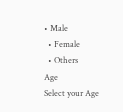• Male
  • Female
  • Others
Age
Select your Age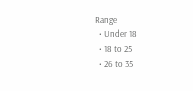Range
  • Under 18
  • 18 to 25
  • 26 to 35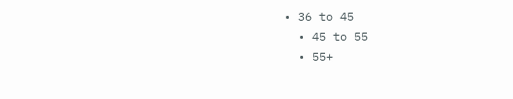• 36 to 45
  • 45 to 55
  • 55+